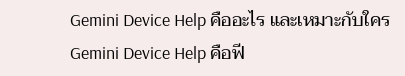Gemini Device Help คืออะไร และเหมาะกับใคร
Gemini Device Help คือฟี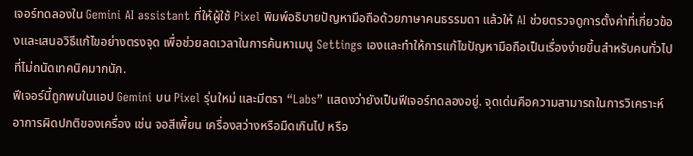เจอร์ทดลองใน Gemini AI assistant ที่ให้ผู้ใช้ Pixel พิมพ์อธิบายปัญหามือถือด้วยภาษาคนธรรมดา แล้วให้ AI ช่วยตรวจดูการตั้งค่าที่เกี่ยวข้องและเสนอวิธีแก้ไขอย่างตรงจุด เพื่อช่วยลดเวลาในการค้นหาเมนู Settings เองและทำให้การแก้ไขปัญหามือถือเป็นเรื่องง่ายขึ้นสำหรับคนทั่วไปที่ไม่ถนัดเทคนิคมากนัก.
ฟีเจอร์นี้ถูกพบในแอป Gemini บน Pixel รุ่นใหม่ และมีตรา “Labs” แสดงว่ายังเป็นฟีเจอร์ทดลองอยู่. จุดเด่นคือความสามารถในการวิเคราะห์อาการผิดปกติของเครื่อง เช่น จอสีเพี้ยน เครื่องสว่างหรือมืดเกินไป หรือ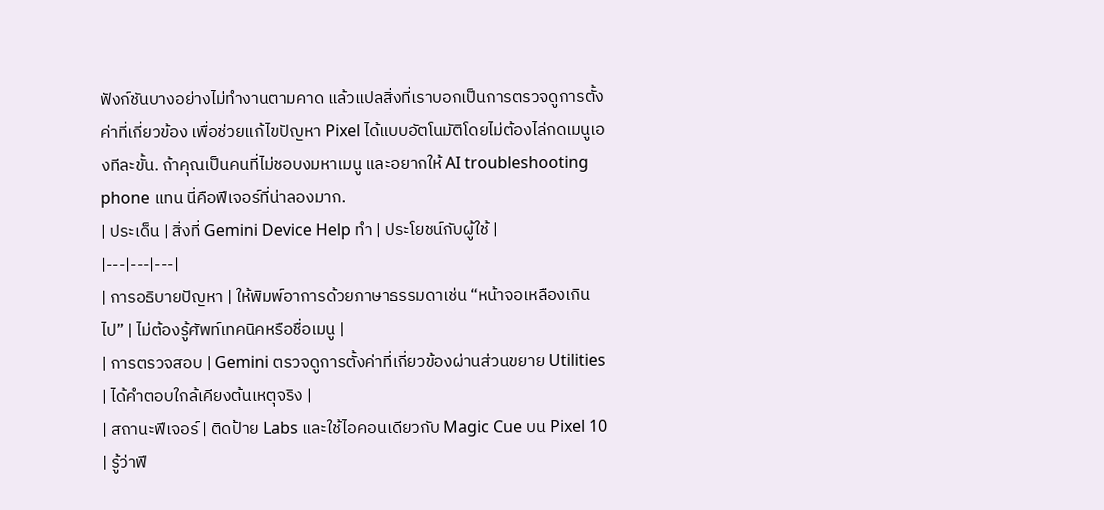ฟังก์ชันบางอย่างไม่ทำงานตามคาด แล้วแปลสิ่งที่เราบอกเป็นการตรวจดูการตั้งค่าที่เกี่ยวข้อง เพื่อช่วยแก้ไขปัญหา Pixel ได้แบบอัตโนมัติโดยไม่ต้องไล่กดเมนูเองทีละขั้น. ถ้าคุณเป็นคนที่ไม่ชอบงมหาเมนู และอยากให้ AI troubleshooting phone แทน นี่คือฟีเจอร์ที่น่าลองมาก.
| ประเด็น | สิ่งที่ Gemini Device Help ทำ | ประโยชน์กับผู้ใช้ |
|---|---|---|
| การอธิบายปัญหา | ให้พิมพ์อาการด้วยภาษาธรรมดาเช่น “หน้าจอเหลืองเกินไป” | ไม่ต้องรู้ศัพท์เทคนิคหรือชื่อเมนู |
| การตรวจสอบ | Gemini ตรวจดูการตั้งค่าที่เกี่ยวข้องผ่านส่วนขยาย Utilities | ได้คำตอบใกล้เคียงต้นเหตุจริง |
| สถานะฟีเจอร์ | ติดป้าย Labs และใช้ไอคอนเดียวกับ Magic Cue บน Pixel 10 | รู้ว่าฟี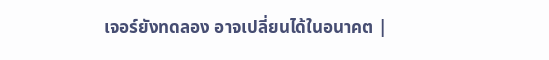เจอร์ยังทดลอง อาจเปลี่ยนได้ในอนาคต |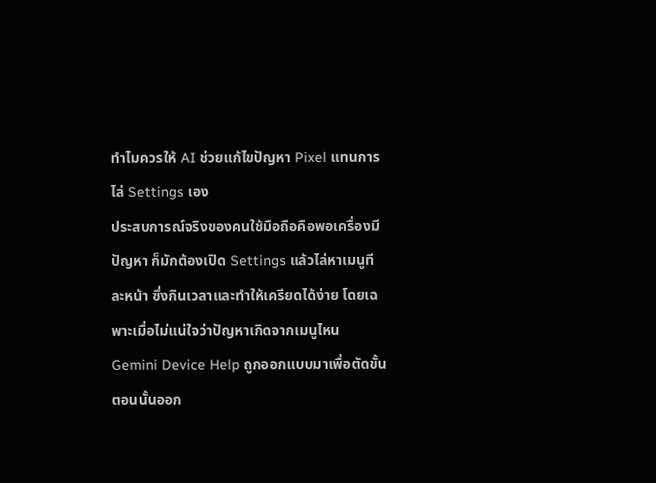ทำไมควรให้ AI ช่วยแก้ไขปัญหา Pixel แทนการไล่ Settings เอง
ประสบการณ์จริงของคนใช้มือถือคือพอเครื่องมีปัญหา ก็มักต้องเปิด Settings แล้วไล่หาเมนูทีละหน้า ซึ่งกินเวลาและทำให้เครียดได้ง่าย โดยเฉพาะเมื่อไม่แน่ใจว่าปัญหาเกิดจากเมนูไหน Gemini Device Help ถูกออกแบบมาเพื่อตัดขั้นตอนนั้นออก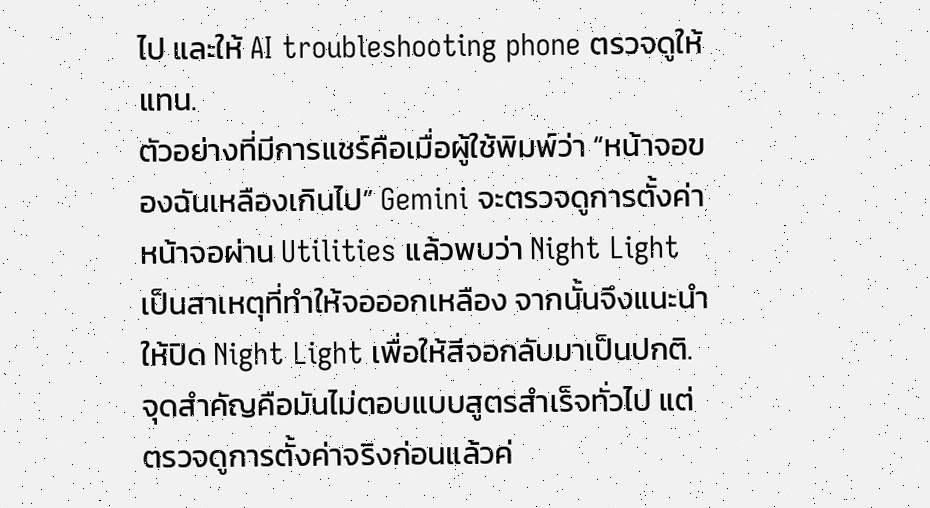ไป และให้ AI troubleshooting phone ตรวจดูให้แทน.
ตัวอย่างที่มีการแชร์คือเมื่อผู้ใช้พิมพ์ว่า “หน้าจอของฉันเหลืองเกินไป” Gemini จะตรวจดูการตั้งค่าหน้าจอผ่าน Utilities แล้วพบว่า Night Light เป็นสาเหตุที่ทำให้จอออกเหลือง จากนั้นจึงแนะนำให้ปิด Night Light เพื่อให้สีจอกลับมาเป็นปกติ. จุดสำคัญคือมันไม่ตอบแบบสูตรสำเร็จทั่วไป แต่ตรวจดูการตั้งค่าจริงก่อนแล้วค่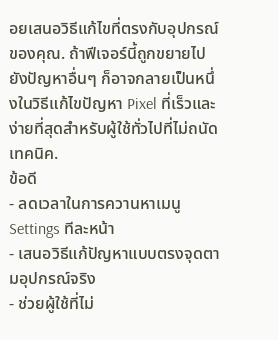อยเสนอวิธีแก้ไขที่ตรงกับอุปกรณ์ของคุณ. ถ้าฟีเจอร์นี้ถูกขยายไปยังปัญหาอื่นๆ ก็อาจกลายเป็นหนึ่งในวิธีแก้ไขปัญหา Pixel ที่เร็วและง่ายที่สุดสำหรับผู้ใช้ทั่วไปที่ไม่ถนัดเทคนิค.
ข้อดี
- ลดเวลาในการควานหาเมนู Settings ทีละหน้า
- เสนอวิธีแก้ปัญหาแบบตรงจุดตามอุปกรณ์จริง
- ช่วยผู้ใช้ที่ไม่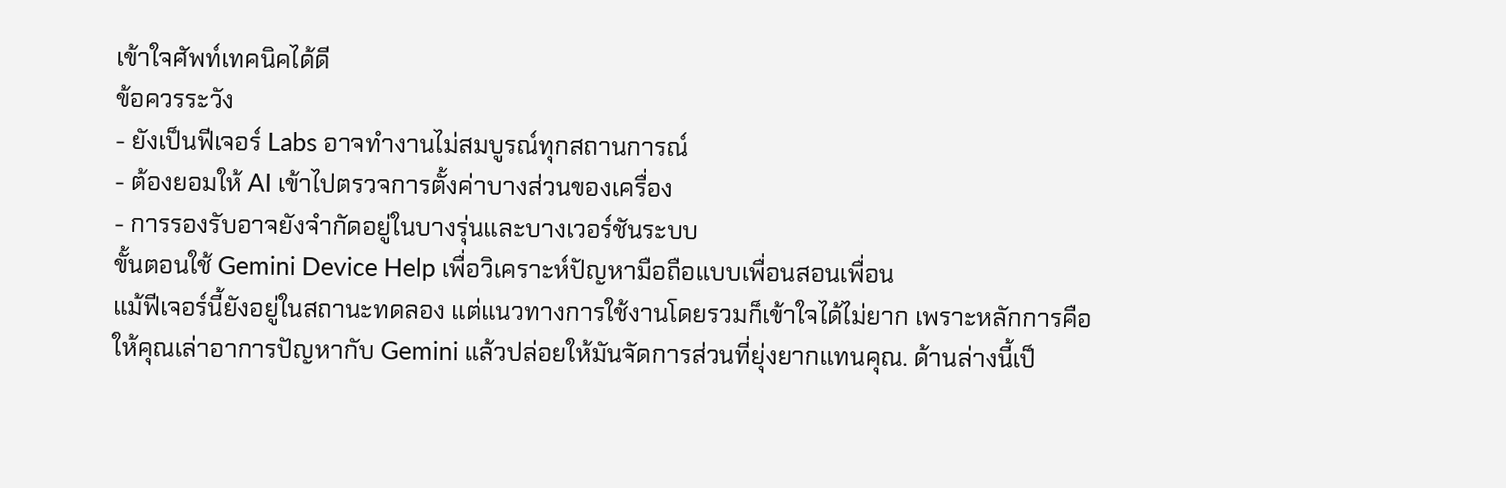เข้าใจศัพท์เทคนิคได้ดี
ข้อควรระวัง
- ยังเป็นฟีเจอร์ Labs อาจทำงานไม่สมบูรณ์ทุกสถานการณ์
- ต้องยอมให้ AI เข้าไปตรวจการตั้งค่าบางส่วนของเครื่อง
- การรองรับอาจยังจำกัดอยู่ในบางรุ่นและบางเวอร์ชันระบบ
ขั้นตอนใช้ Gemini Device Help เพื่อวิเคราะห์ปัญหามือถือแบบเพื่อนสอนเพื่อน
แม้ฟีเจอร์นี้ยังอยู่ในสถานะทดลอง แต่แนวทางการใช้งานโดยรวมก็เข้าใจได้ไม่ยาก เพราะหลักการคือให้คุณเล่าอาการปัญหากับ Gemini แล้วปล่อยให้มันจัดการส่วนที่ยุ่งยากแทนคุณ. ด้านล่างนี้เป็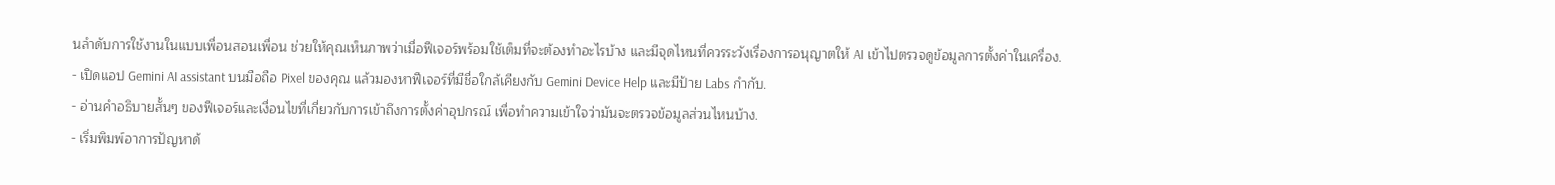นลำดับการใช้งานในแบบเพื่อนสอนเพื่อน ช่วยให้คุณเห็นภาพว่าเมื่อฟีเจอร์พร้อมใช้เต็มที่จะต้องทำอะไรบ้าง และมีจุดไหนที่ควรระวังเรื่องการอนุญาตให้ AI เข้าไปตรวจดูข้อมูลการตั้งค่าในเครื่อง.
- เปิดแอป Gemini AI assistant บนมือถือ Pixel ของคุณ แล้วมองหาฟีเจอร์ที่มีชื่อใกล้เคียงกับ Gemini Device Help และมีป้าย Labs กำกับ.
- อ่านคำอธิบายสั้นๆ ของฟีเจอร์และเงื่อนไขที่เกี่ยวกับการเข้าถึงการตั้งค่าอุปกรณ์ เพื่อทำความเข้าใจว่ามันจะตรวจข้อมูลส่วนไหนบ้าง.
- เริ่มพิมพ์อาการปัญหาด้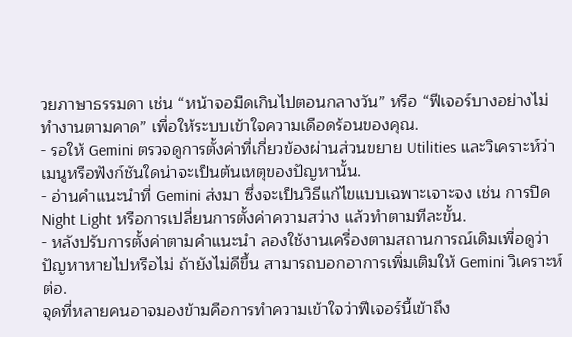วยภาษาธรรมดา เช่น “หน้าจอมืดเกินไปตอนกลางวัน” หรือ “ฟีเจอร์บางอย่างไม่ทำงานตามคาด” เพื่อให้ระบบเข้าใจความเดือดร้อนของคุณ.
- รอให้ Gemini ตรวจดูการตั้งค่าที่เกี่ยวข้องผ่านส่วนขยาย Utilities และวิเคราะห์ว่าเมนูหรือฟังก์ชันใดน่าจะเป็นต้นเหตุของปัญหานั้น.
- อ่านคำแนะนำที่ Gemini ส่งมา ซึ่งจะเป็นวิธีแก้ไขแบบเฉพาะเจาะจง เช่น การปิด Night Light หรือการเปลี่ยนการตั้งค่าความสว่าง แล้วทำตามทีละขั้น.
- หลังปรับการตั้งค่าตามคำแนะนำ ลองใช้งานเครื่องตามสถานการณ์เดิมเพื่อดูว่าปัญหาหายไปหรือไม่ ถ้ายังไม่ดีขึ้น สามารถบอกอาการเพิ่มเติมให้ Gemini วิเคราะห์ต่อ.
จุดที่หลายคนอาจมองข้ามคือการทำความเข้าใจว่าฟีเจอร์นี้เข้าถึง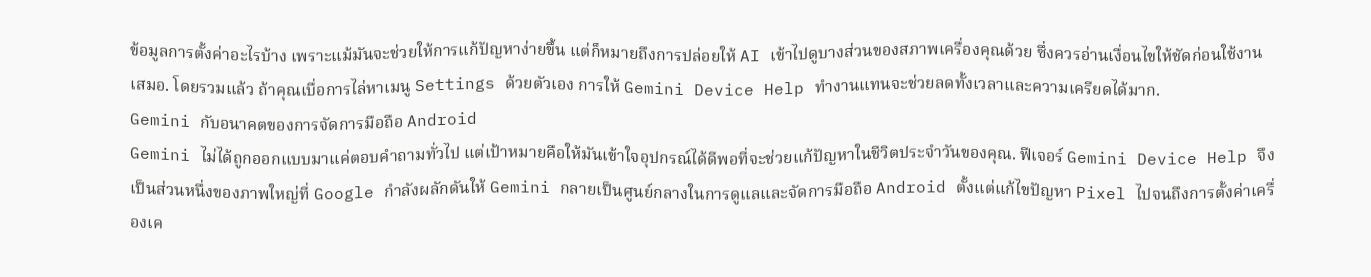ข้อมูลการตั้งค่าอะไรบ้าง เพราะแม้มันจะช่วยให้การแก้ปัญหาง่ายขึ้น แต่ก็หมายถึงการปล่อยให้ AI เข้าไปดูบางส่วนของสภาพเครื่องคุณด้วย ซึ่งควรอ่านเงื่อนไขให้ชัดก่อนใช้งานเสมอ. โดยรวมแล้ว ถ้าคุณเบื่อการไล่หาเมนู Settings ด้วยตัวเอง การให้ Gemini Device Help ทำงานแทนจะช่วยลดทั้งเวลาและความเครียดได้มาก.
Gemini กับอนาคตของการจัดการมือถือ Android
Gemini ไม่ได้ถูกออกแบบมาแค่ตอบคำถามทั่วไป แต่เป้าหมายคือให้มันเข้าใจอุปกรณ์ได้ดีพอที่จะช่วยแก้ปัญหาในชีวิตประจำวันของคุณ. ฟีเจอร์ Gemini Device Help จึงเป็นส่วนหนึ่งของภาพใหญ่ที่ Google กำลังผลักดันให้ Gemini กลายเป็นศูนย์กลางในการดูแลและจัดการมือถือ Android ตั้งแต่แก้ไขปัญหา Pixel ไปจนถึงการตั้งค่าเครื่องเค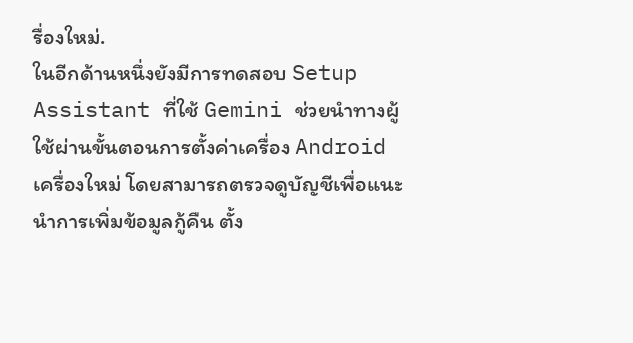รื่องใหม่.
ในอีกด้านหนึ่งยังมีการทดสอบ Setup Assistant ที่ใช้ Gemini ช่วยนำทางผู้ใช้ผ่านขั้นตอนการตั้งค่าเครื่อง Android เครื่องใหม่ โดยสามารถตรวจดูบัญชีเพื่อแนะนำการเพิ่มข้อมูลกู้คืน ตั้ง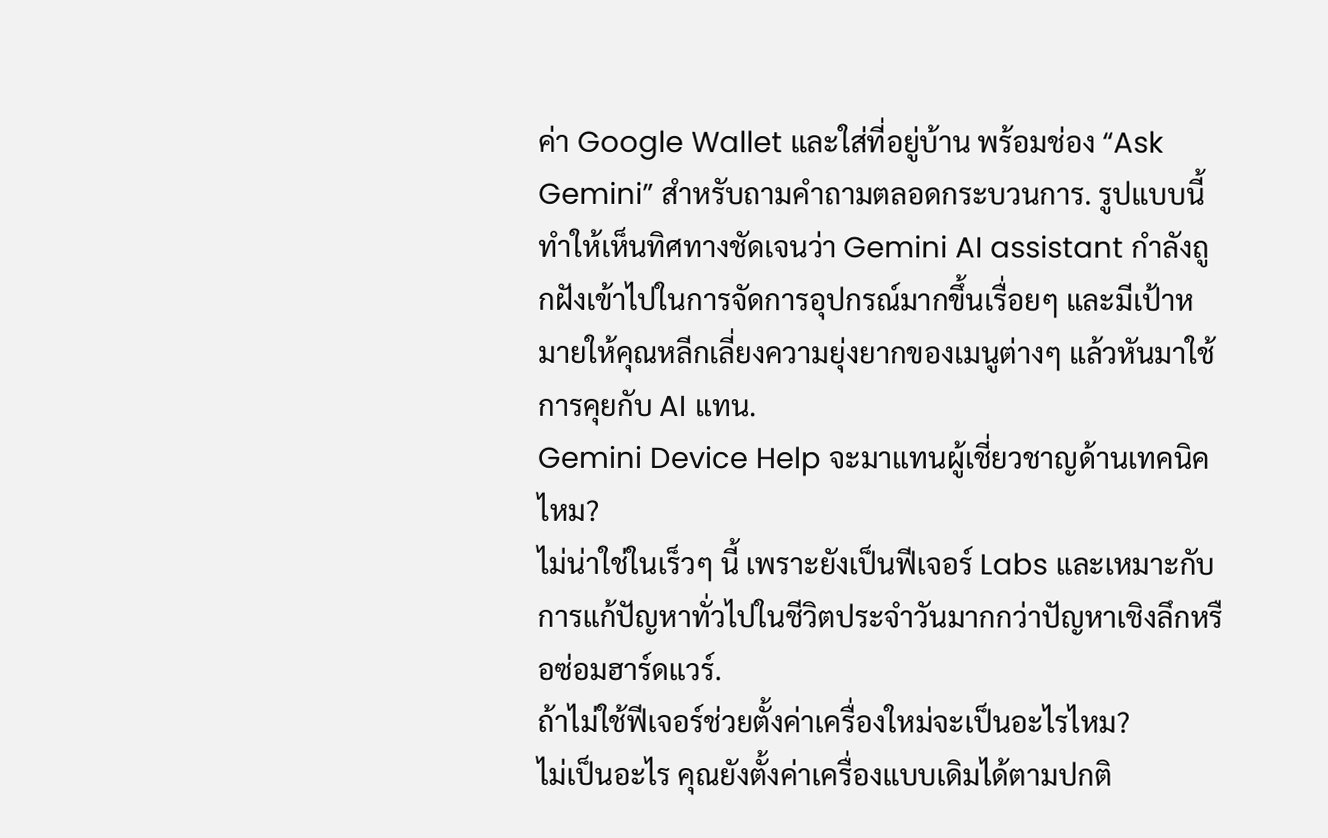ค่า Google Wallet และใส่ที่อยู่บ้าน พร้อมช่อง “Ask Gemini” สำหรับถามคำถามตลอดกระบวนการ. รูปแบบนี้ทำให้เห็นทิศทางชัดเจนว่า Gemini AI assistant กำลังถูกฝังเข้าไปในการจัดการอุปกรณ์มากขึ้นเรื่อยๆ และมีเป้าหมายให้คุณหลีกเลี่ยงความยุ่งยากของเมนูต่างๆ แล้วหันมาใช้การคุยกับ AI แทน.
Gemini Device Help จะมาแทนผู้เชี่ยวชาญด้านเทคนิคไหม?
ไม่น่าใช่ในเร็วๆ นี้ เพราะยังเป็นฟีเจอร์ Labs และเหมาะกับการแก้ปัญหาทั่วไปในชีวิตประจำวันมากกว่าปัญหาเชิงลึกหรือซ่อมฮาร์ดแวร์.
ถ้าไม่ใช้ฟีเจอร์ช่วยตั้งค่าเครื่องใหม่จะเป็นอะไรไหม?
ไม่เป็นอะไร คุณยังตั้งค่าเครื่องแบบเดิมได้ตามปกติ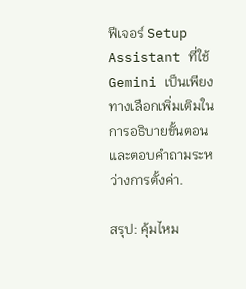ฟีเจอร์ Setup Assistant ที่ใช้ Gemini เป็นเพียงทางเลือกเพิ่มเติมในการอธิบายขั้นตอนและตอบคำถามระหว่างการตั้งค่า.

สรุป: คุ้มไหม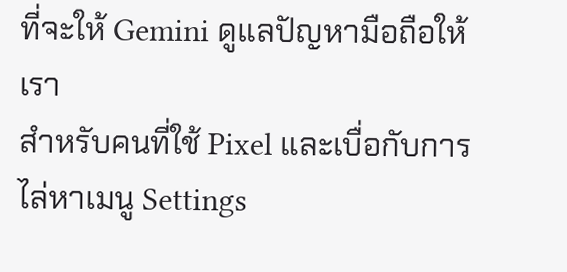ที่จะให้ Gemini ดูแลปัญหามือถือให้เรา
สำหรับคนที่ใช้ Pixel และเบื่อกับการไล่หาเมนู Settings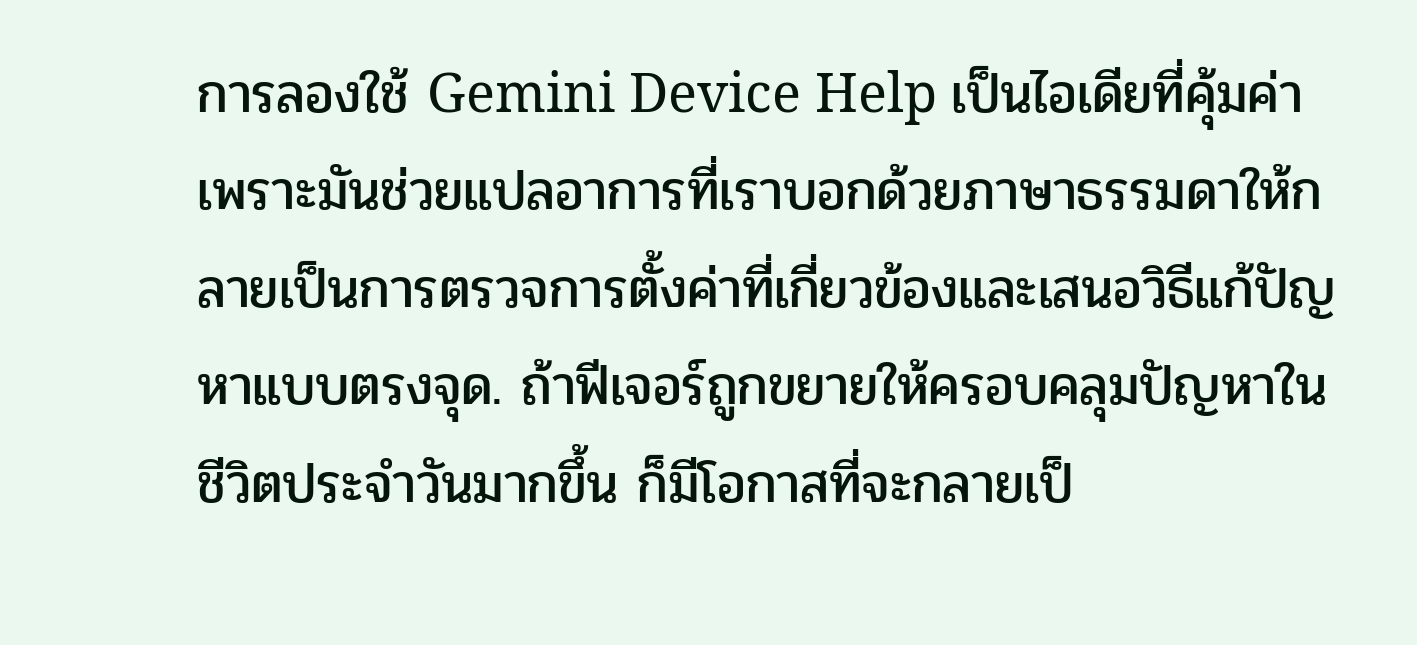การลองใช้ Gemini Device Help เป็นไอเดียที่คุ้มค่า เพราะมันช่วยแปลอาการที่เราบอกด้วยภาษาธรรมดาให้กลายเป็นการตรวจการตั้งค่าที่เกี่ยวข้องและเสนอวิธีแก้ปัญหาแบบตรงจุด. ถ้าฟีเจอร์ถูกขยายให้ครอบคลุมปัญหาในชีวิตประจำวันมากขึ้น ก็มีโอกาสที่จะกลายเป็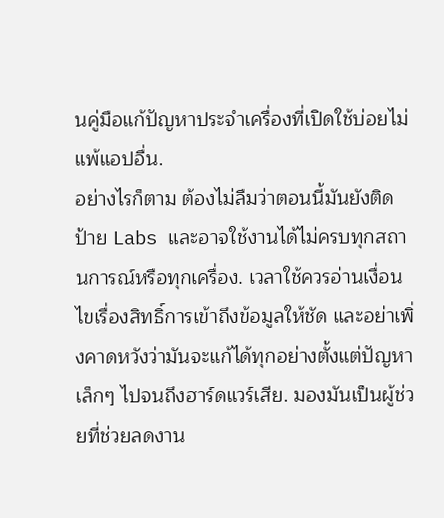นคู่มือแก้ปัญหาประจำเครื่องที่เปิดใช้บ่อยไม่แพ้แอปอื่น.
อย่างไรก็ตาม ต้องไม่ลืมว่าตอนนี้มันยังติดป้าย Labs และอาจใช้งานได้ไม่ครบทุกสถานการณ์หรือทุกเครื่อง. เวลาใช้ควรอ่านเงื่อนไขเรื่องสิทธิ์การเข้าถึงข้อมูลให้ชัด และอย่าเพิ่งคาดหวังว่ามันจะแก้ได้ทุกอย่างตั้งแต่ปัญหาเล็กๆ ไปจนถึงฮาร์ดแวร์เสีย. มองมันเป็นผู้ช่วยที่ช่วยลดงาน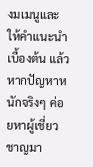งมเมนูและให้คำแนะนำเบื้องต้น แล้วหากปัญหาหนักจริงๆ ค่อยหาผู้เชี่ยวชาญมา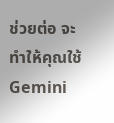ช่วยต่อ จะทำให้คุณใช้ Gemini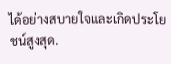ได้อย่างสบายใจและเกิดประโยชน์สูงสุด.